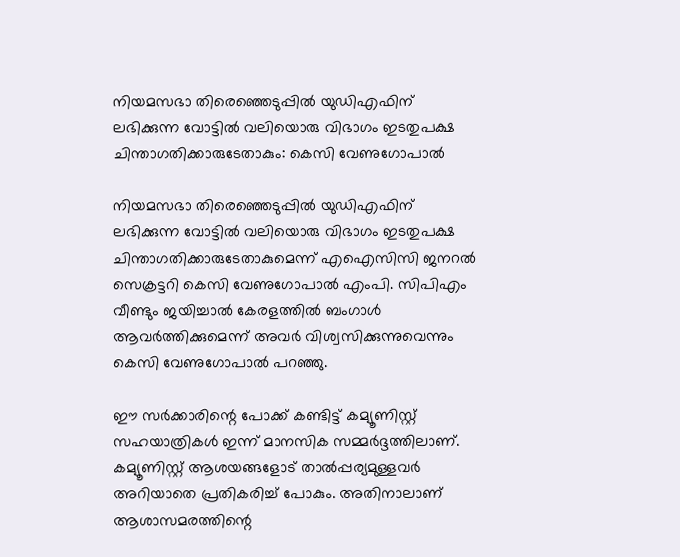നിയമസഭാ തിരെഞ്ഞെടുപ്പില്‍ യുഡിഎഫിന് ലഭിക്കുന്ന വോട്ടില്‍ വലിയൊരു വിഭാഗം ഇടതുപക്ഷ ചിന്താഗതിക്കാരുടേതാകും: കെസി വേണുഗോപാല്‍

നിയമസഭാ തിരെഞ്ഞെടുപ്പില്‍ യുഡിഎഫിന് ലഭിക്കുന്ന വോട്ടില്‍ വലിയൊരു വിഭാഗം ഇടതുപക്ഷ ചിന്താഗതിക്കാരുടേതാകുമെന്ന് എഐസിസി ജനറല്‍ സെക്രട്ടറി കെസി വേണുഗോപാല്‍ എംപി. സിപിഎം വീണ്ടും ജയിച്ചാല്‍ കേരളത്തില്‍ ബംഗാള്‍ ആവര്‍ത്തിക്കുമെന്ന് അവര്‍ വിശ്വസിക്കുന്നുവെന്നും കെസി വേണുഗോപാല്‍ പറഞ്ഞു.

ഈ സര്‍ക്കാരിന്റെ പോക്ക് കണ്ടിട്ട് കമ്യൂണിസ്റ്റ് സഹയാത്രികള്‍ ഇന്ന് മാനസിക സമ്മര്‍ദ്ദത്തിലാണ്. കമ്യൂണിസ്റ്റ് ആശയങ്ങളോട് താല്‍പ്പര്യമുള്ളവര്‍ അറിയാതെ പ്രതികരിച്ച് പോകും. അതിനാലാണ് ആശാസമരത്തിന്റെ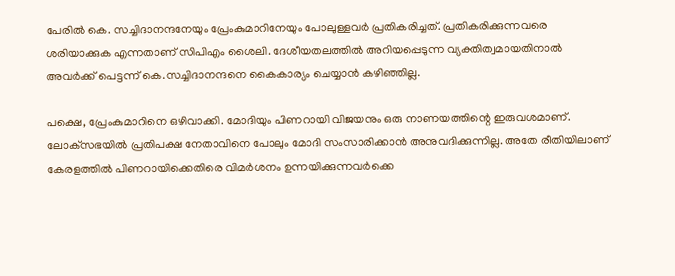പേരില്‍ കെ. സച്ചിദാനന്ദനേയും പ്രേംകുമാറിനേയും പോലുള്ളവര്‍ പ്രതികരിച്ചത്. പ്രതികരിക്കുന്നവരെ ശരിയാക്കുക എന്നതാണ് സിപിഎം ശൈലി. ദേശീയതലത്തില്‍ അറിയപ്പെടുന്ന വ്യക്തിത്വമായതിനാല്‍ അവര്‍ക്ക് പെട്ടന്ന് കെ.സച്ചിദാനന്ദനെ കൈകാര്യം ചെയ്യാന്‍ കഴിഞ്ഞില്ല.

പക്ഷെ, പ്രേംകുമാറിനെ ഒഴിവാക്കി. മോദിയും പിണറായി വിജയനും ഒരു നാണയത്തിന്റെ ഇരുവശമാണ്. ലോക്‌സഭയില്‍ പ്രതിപക്ഷ നേതാവിനെ പോലും മോദി സംസാരിക്കാന്‍ അനുവദിക്കുന്നില്ല. അതേ രീതിയിലാണ് കേരളത്തില്‍ പിണറായിക്കെതിരെ വിമര്‍ശനം ഉന്നയിക്കുന്നവര്‍ക്കെ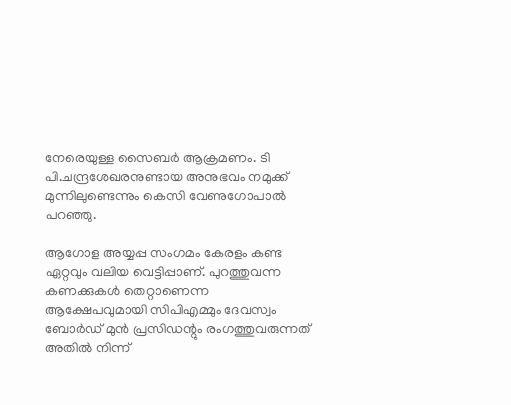നേരെയുള്ള സൈബര്‍ ആക്രമണം. ടി പി.ചന്ദ്രശേഖരനുണ്ടായ അനുഭവം നമുക്ക് മുന്നിലുണ്ടെന്നും കെസി വേണുഗോപാല്‍ പറഞ്ഞു.

ആഗോള അയ്യപ്പ സംഗമം കേരളം കണ്ട ഏറ്റവും വലിയ വെട്ടിപ്പാണ്. പുറത്തുവന്ന കണക്കുകള്‍ തെറ്റാണെന്ന ആക്ഷേപവുമായി സിപിഎമ്മും ദേവസ്വം ബോര്‍ഡ് മുന്‍ പ്രസിഡന്റും രംഗത്തുവരുന്നത് അതില്‍ നിന്ന്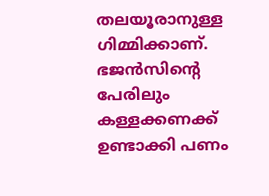തലയൂരാനുള്ള ഗിമ്മിക്കാണ്. ഭജന്‍സിന്റെ പേരിലും കള്ളക്കണക്ക് ഉണ്ടാക്കി പണം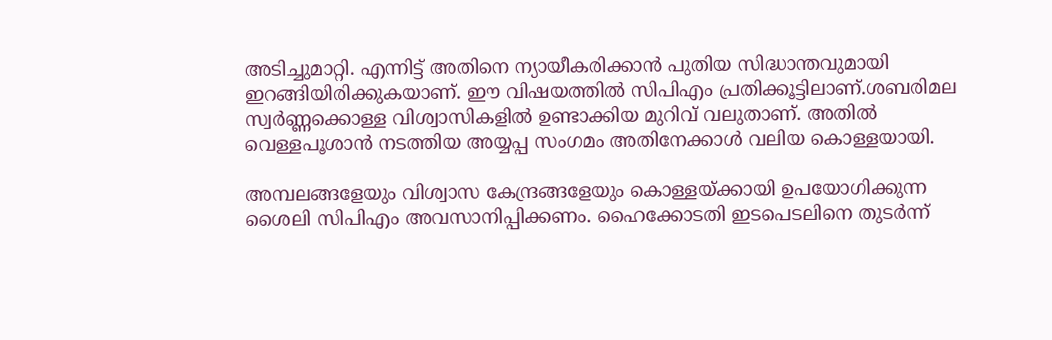അടിച്ചുമാറ്റി. എന്നിട്ട് അതിനെ ന്യായീകരിക്കാന്‍ പുതിയ സിദ്ധാന്തവുമായി ഇറങ്ങിയിരിക്കുകയാണ്. ഈ വിഷയത്തില്‍ സിപിഎം പ്രതിക്കൂട്ടിലാണ്.ശബരിമല സ്വര്‍ണ്ണക്കൊള്ള വിശ്വാസികളില്‍ ഉണ്ടാക്കിയ മുറിവ് വലുതാണ്. അതില്‍ വെള്ളപൂശാന്‍ നടത്തിയ അയ്യപ്പ സംഗമം അതിനേക്കാള്‍ വലിയ കൊള്ളയായി.

അമ്പലങ്ങളേയും വിശ്വാസ കേന്ദ്രങ്ങളേയും കൊള്ളയ്ക്കായി ഉപയോഗിക്കുന്ന ശൈലി സിപിഎം അവസാനിപ്പിക്കണം. ഹൈക്കോടതി ഇടപെടലിനെ തുടര്‍ന്ന്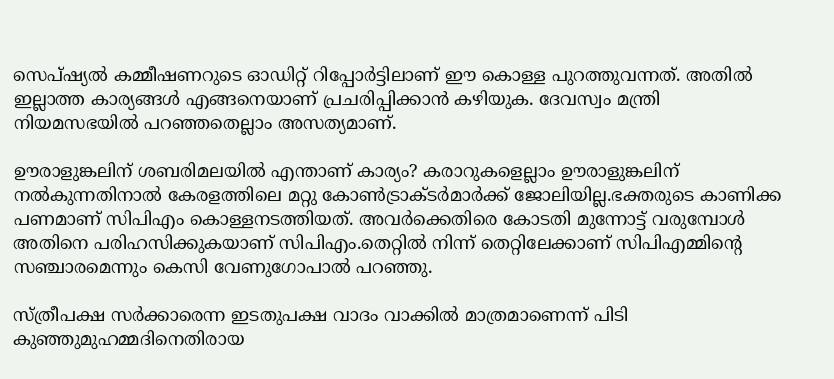സെപ്ഷ്യല്‍ കമ്മീഷണറുടെ ഓഡിറ്റ് റിപ്പോര്‍ട്ടിലാണ് ഈ കൊള്ള പുറത്തുവന്നത്. അതില്‍ ഇല്ലാത്ത കാര്യങ്ങള്‍ എങ്ങനെയാണ് പ്രചരിപ്പിക്കാന്‍ കഴിയുക. ദേവസ്വം മന്ത്രി നിയമസഭയില്‍ പറഞ്ഞതെല്ലാം അസത്യമാണ്.

ഊരാളുങ്കലിന് ശബരിമലയില്‍ എന്താണ് കാര്യം? കരാറുകളെല്ലാം ഊരാളുങ്കലിന് നല്‍കുന്നതിനാല്‍ കേരളത്തിലെ മറ്റു കോണ്‍ട്രാക്ടര്‍മാര്‍ക്ക് ജോലിയില്ല.ഭക്തരുടെ കാണിക്ക പണമാണ് സിപിഎം കൊള്ളനടത്തിയത്. അവര്‍ക്കെതിരെ കോടതി മുന്നോട്ട് വരുമ്പോള്‍ അതിനെ പരിഹസിക്കുകയാണ് സിപിഎം.തെറ്റില്‍ നിന്ന് തെറ്റിലേക്കാണ് സിപിഎമ്മിന്റെ സഞ്ചാരമെന്നും കെസി വേണുഗോപാല്‍ പറഞ്ഞു.

സ്ത്രീപക്ഷ സര്‍ക്കാരെന്ന ഇടതുപക്ഷ വാദം വാക്കില്‍ മാത്രമാണെന്ന് പിടി കുഞ്ഞുമുഹമ്മദിനെതിരായ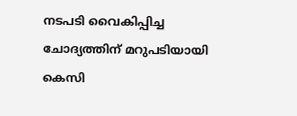നടപടി വൈകിപ്പിച്ച ചോദ്യത്തിന് മറുപടിയായി കെസി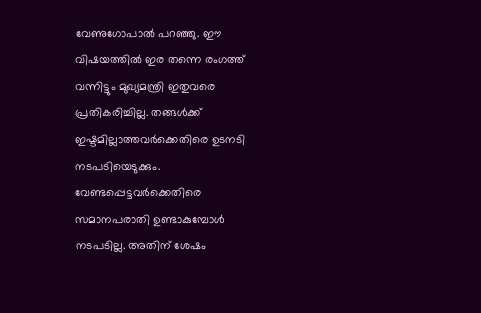വേണുഗോപാല്‍ പറഞ്ഞു. ഈ വിഷയത്തില്‍ ഇര തന്നെ രംഗത്ത് വന്നിട്ടും മുഖ്യമന്ത്രി ഇതുവരെ പ്രതികരിച്ചില്ല. തങ്ങള്‍ക്ക് ഇഷ്ടമില്ലാത്തവര്‍ക്കെതിരെ ഉടനടി നടപടിയെടുക്കും. വേണ്ടപ്പെട്ടവര്‍ക്കെതിരെ സമാനപരാതി ഉണ്ടാകുമ്പോള്‍ നടപടില്ല. അതിന് ശേഷം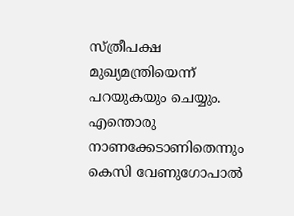സ്ത്രീപക്ഷ മുഖ്യമന്ത്രിയെന്ന് പറയുകയും ചെയ്യും. എന്തൊരു നാണക്കേടാണിതെന്നും കെസി വേണുഗോപാല്‍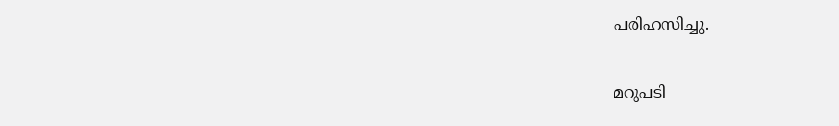പരിഹസിച്ചു.

മറുപടി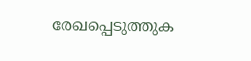രേഖപ്പെടുത്തുക